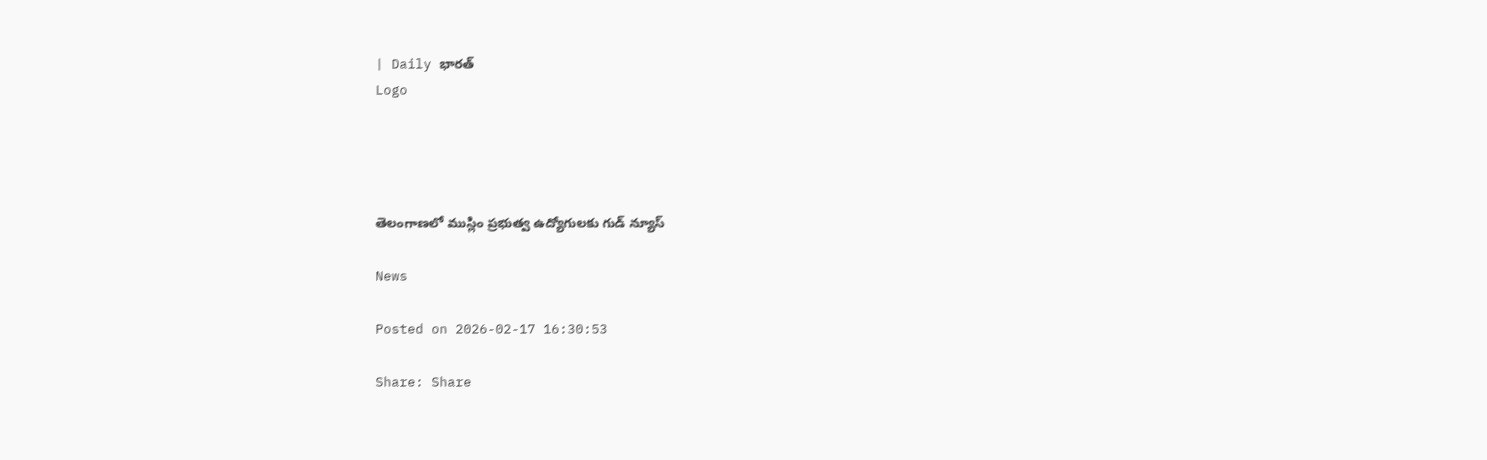| Daily భారత్
Logo




తెలంగాణలో ముస్లిం ప్రభుత్వ ఉద్యోగులకు గుడ్ న్యూస్

News

Posted on 2026-02-17 16:30:53

Share: Share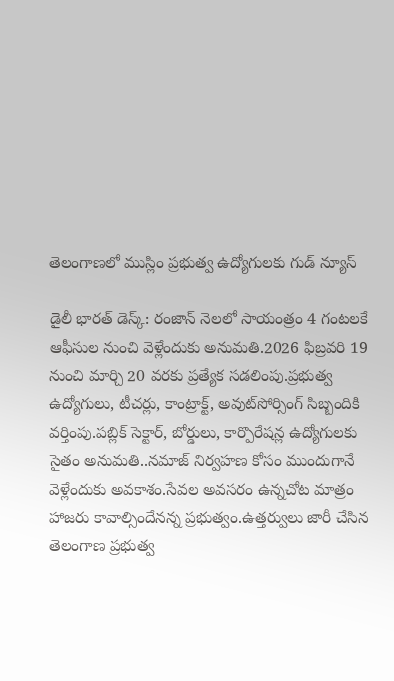తెలంగాణలో ముస్లిం ప్రభుత్వ ఉద్యోగులకు గుడ్ న్యూస్

డైలీ భారత్ డెస్క్: రంజాన్ నెలలో సాయంత్రం 4 గంటలకే ఆఫీసుల నుంచి వెళ్లేందుకు అనుమతి.2026 ఫిబ్రవరి 19 నుంచి మార్చి 20 వరకు ప్రత్యేక సడలింపు.ప్రభుత్వ ఉద్యోగులు, టీచర్లు, కాంట్రాక్ట్, అవుట్‌సోర్సింగ్ సిబ్బందికి వర్తింపు.పబ్లిక్ సెక్టార్, బోర్డులు, కార్పొరేషన్ల ఉద్యోగులకు సైతం అనుమతి..నమాజ్ నిర్వహణ కోసం ముందుగానే వెళ్లేందుకు అవకాశం.సేవల అవసరం ఉన్నచోట మాత్రం హాజరు కావాల్సిందేనన్న ప్రభుత్వం.ఉత్తర్వులు జారీ చేసిన తెలంగాణ ప్రభుత్వ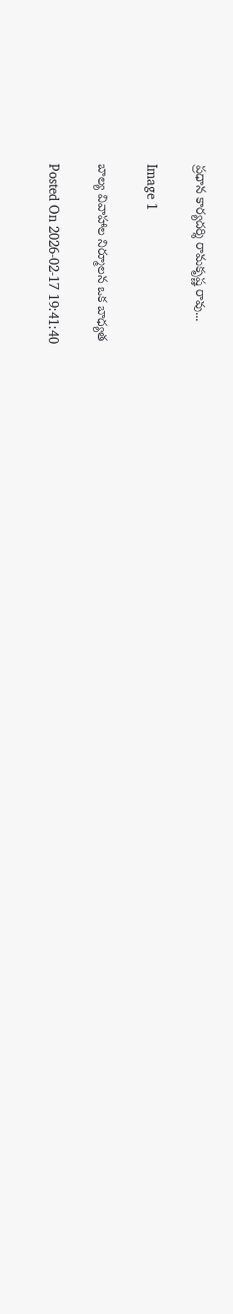ప్రధాన కార్యదర్శి రామకృష్ణ రావు...

Image 1

బాల్య వివాహాల నిర్మూలన ఒక బాధ్యత

Posted On 2026-02-17 19:41:40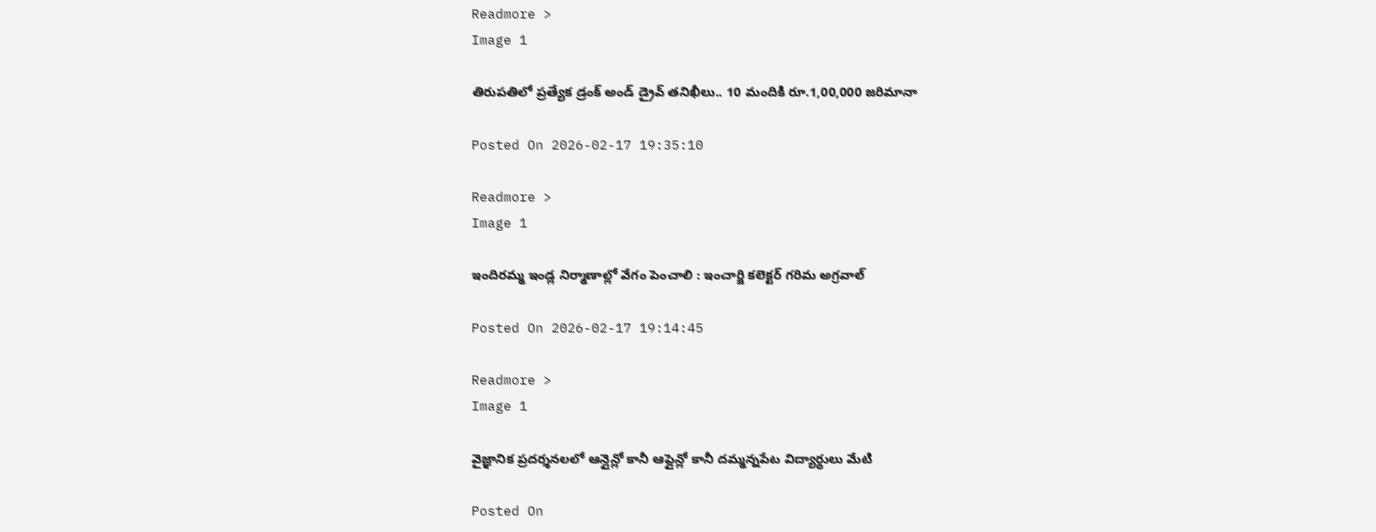Readmore >
Image 1

తిరుపతిలో ప్రత్యేక డ్రంక్ అండ్ డ్రైవ్ తనిఖీలు.. 10 మందికి రూ.1,00,000 జరిమానా

Posted On 2026-02-17 19:35:10

Readmore >
Image 1

ఇందిరమ్మ ఇండ్ల నిర్మాణాల్లో వేగం పెంచాలి : ఇంచార్జి కలెక్టర్ గరిమ అగ్రవాల్

Posted On 2026-02-17 19:14:45

Readmore >
Image 1

వైజ్ఞానిక ప్రదర్శనలలో ఆన్లైన్లో కానీ ఆఫ్లైన్లో కానీ దమ్మన్నపేట విద్యార్థులు మేటి

Posted On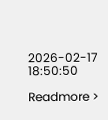2026-02-17 18:50:50

Readmore >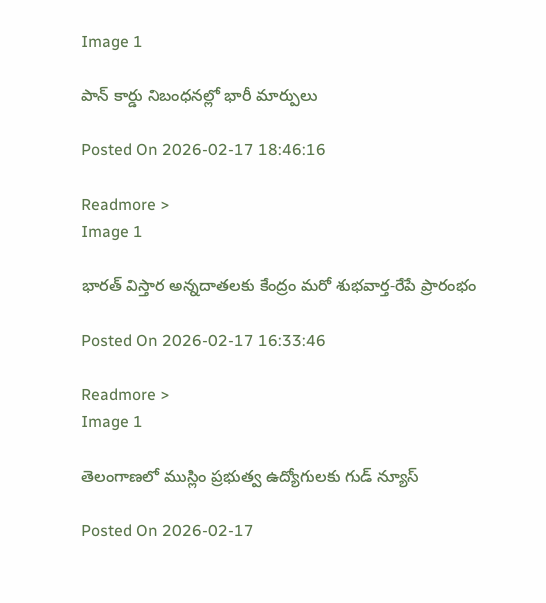Image 1

పాన్ కార్డు నిబంధనల్లో భారీ మార్పులు

Posted On 2026-02-17 18:46:16

Readmore >
Image 1

భారత్ విస్తార అన్నదాతలకు కేంద్రం మరో శుభవార్త-రేపే ప్రారంభం

Posted On 2026-02-17 16:33:46

Readmore >
Image 1

తెలంగాణలో ముస్లిం ప్రభుత్వ ఉద్యోగులకు గుడ్ న్యూస్

Posted On 2026-02-17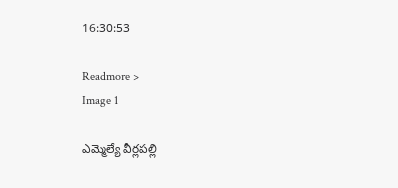16:30:53

Readmore >
Image 1

ఎమ్మెల్యే వీర్లపల్లి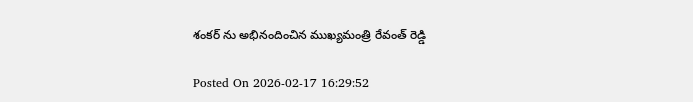శంకర్ ను అభినందించిన ముఖ్యమంత్రి రేవంత్ రెడ్డి

Posted On 2026-02-17 16:29:52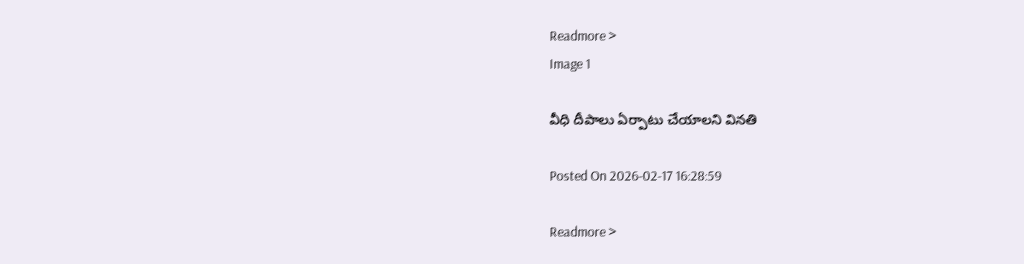Readmore >
Image 1

వీధి దీపాలు ఏర్పాటు చేయాలని వినతి

Posted On 2026-02-17 16:28:59

Readmore >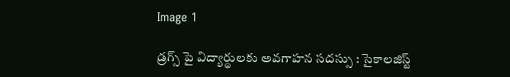Image 1

డ్రగ్స్ పై విద్యార్థులకు అవగాహన సదస్సు : సైకాలజిస్ట్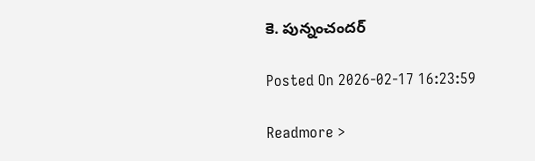కె. పున్నంచందర్

Posted On 2026-02-17 16:23:59

Readmore >